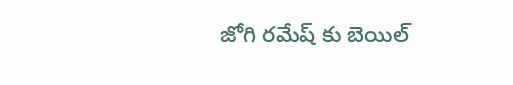జోగి రమేష్ కు బెయిల్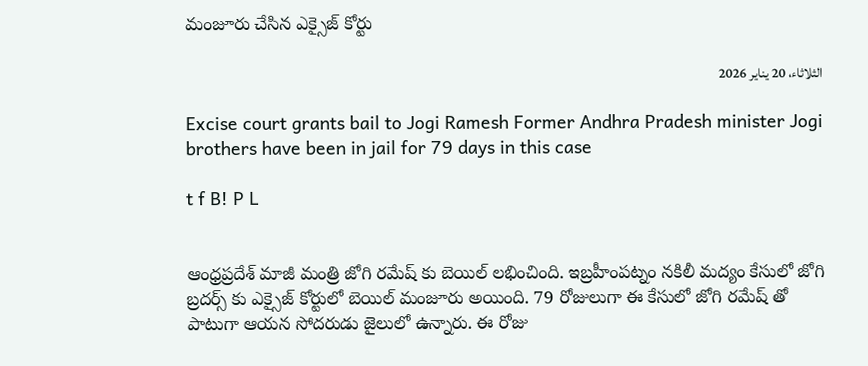మంజూరు చేసిన ఎక్సైజ్ కోర్టు

الثلاثاء، 20 يناير 2026

Excise court grants bail to Jogi Ramesh Former Andhra Pradesh minister Jogi brothers have been in jail for 79 days in this case

t f B! P L


ఆంధ్రప్రదేశ్ మాజీ మంత్రి జోగి రమేష్ కు బెయిల్ లభించింది. ఇబ్రహీంపట్నం నకిలీ మద్యం కేసులో జోగి బ్రదర్స్ కు ఎక్సైజ్ కోర్టులో బెయిల్ మంజూరు అయింది. 79 రోజులుగా ఈ కేసులో జోగి రమేష్ తో పాటుగా ఆయన సోదరుడు జైలులో ఉన్నారు. ఈ రోజు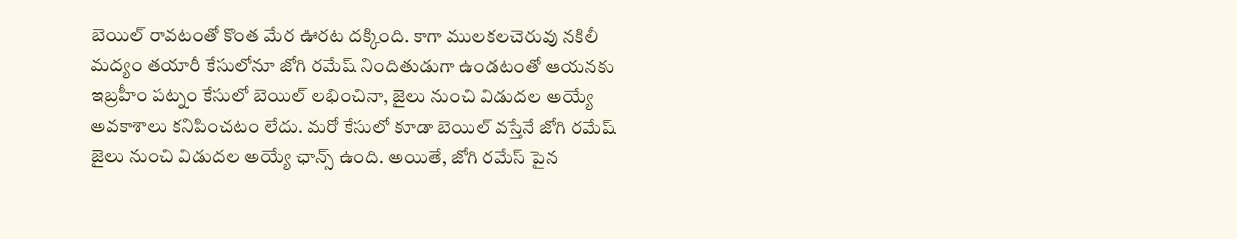బెయిల్ రావటంతో కొంత మేర ఊరట దక్కింది. కాగా ములకలచెరువు నకిలీ మద్యం తయారీ కేసులోనూ జోగి రమేష్ నిందితుడుగా ఉండటంతో ఆయనకు ఇబ్రహీం పట్నం కేసులో బెయిల్ లభించినా, జైలు నుంచి విడుదల అయ్యే అవకాశాలు కనిపించటం లేదు. మరో కేసులో కూడా బెయిల్ వస్తేనే జోగి రమేష్ జైలు నుంచి విడుదల అయ్యే ఛాన్స్ ఉంది. అయితే, జోగి రమేస్ పైన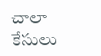చాలా కేసులు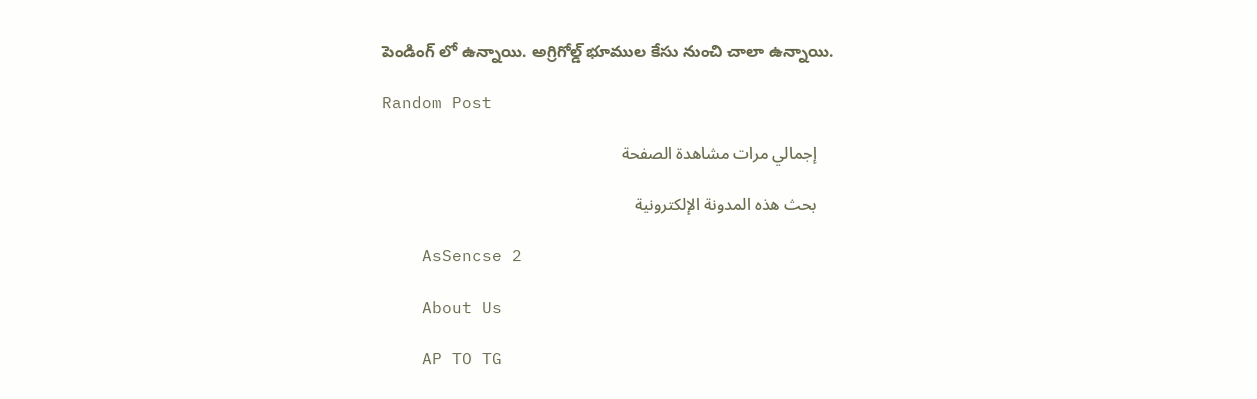పెండింగ్ లో ఉన్నాయి. అగ్రిగోల్డ్ భూముల కేసు నుంచి చాలా ఉన్నాయి.

Random Post

    إجمالي مرات مشاهدة الصفحة

    بحث هذه المدونة الإلكترونية

    AsSencse 2

    About Us

    AP TO TG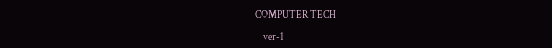COMPUTER TECH

    ver-1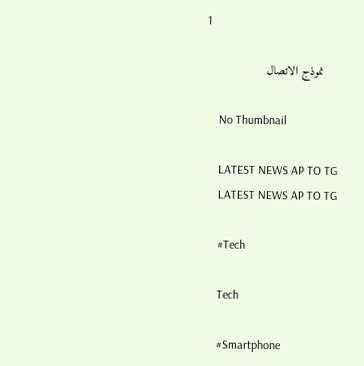1

    نموذج الاتصال

    No Thumbnail

    LATEST NEWS AP TO TG
    LATEST NEWS AP TO TG

    #Tech

    Tech

    #Smartphone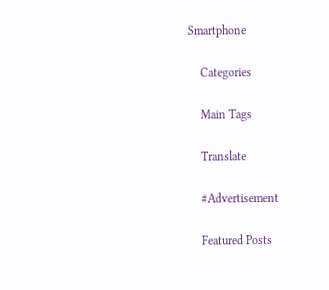Smartphone

    Categories

    Main Tags

    Translate

    #Advertisement

    Featured Posts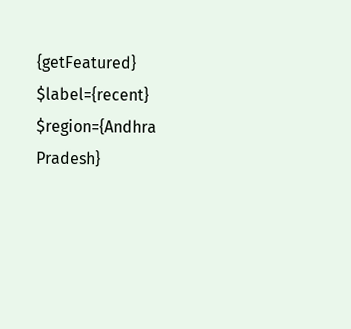{getFeatured} $label={recent} $region={Andhra Pradesh}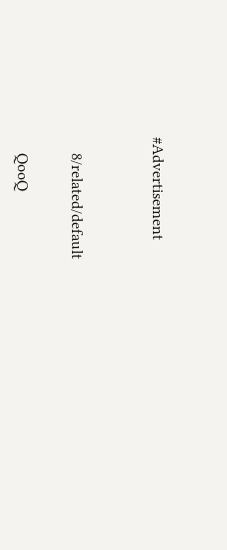#Advertisement


    8/related/default

    QooQ